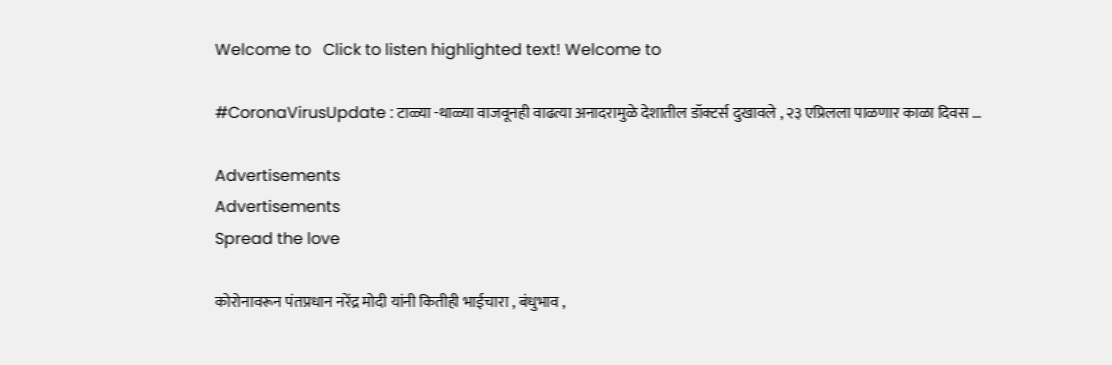Welcome to   Click to listen highlighted text! Welcome to

#CoronaVirusUpdate : टाळ्या -थाळ्या वाजवूनही वाढत्या अनादरामुळे देशातील डॉक्टर्स दुखावले , २३ एप्रिलला पाळणार काळा दिवस …

Advertisements
Advertisements
Spread the love

कोरोनावरून पंतप्रधान नरेंद्र मोदी यांनी कितीही भाईचारा , बंधुभाव ,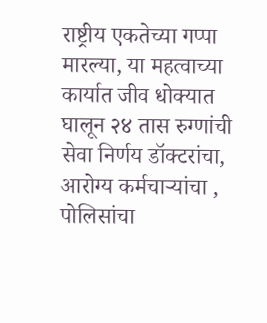राष्ट्रीय एकतेच्या गप्पा मारल्या, या महत्वाच्या कार्यात जीव धोक्यात घालून २४ तास रुग्णांची सेवा निर्णय डॉक्टरांचा, आरोग्य कर्मचाऱ्यांचा , पोलिसांचा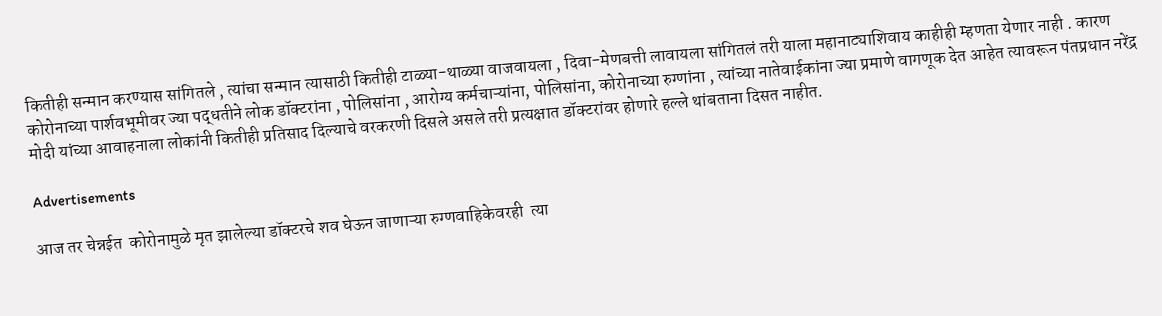कितीही सन्मान करण्यास सांगितले , त्यांचा सन्मान त्यासाठी कितीही टाळ्या-थाळ्या वाजवायला , दिवा-मेणबत्ती लावायला सांगितलं तरी याला महानाट्याशिवाय काहीही म्हणता येणार नाही . कारण कोरोनाच्या पार्शवभूमीवर ज्या पद्धतीने लोक डॉक्टरांना , पोलिसांना , आरोग्य कर्मचाऱ्यांना, पोलिसांना, कोरोनाच्या रुग्णांना , त्यांच्या नातेवाईकांना ज्या प्रमाणे वागणूक देत आहेत त्यावरून पंतप्रधान नरेंद्र मोदी यांच्या आवाहनाला लोकांनी कितीही प्रतिसाद दिल्याचे वरकरणी दिसले असले तरी प्रत्यक्षात डॉक्टरांवर होणारे हल्ले थांबताना दिसत नाहीत.

Advertisements

आज तर चेन्नईत  कोरोनामुळे मृत झालेल्या डॉक्टरचे शव घेऊन जाणाऱ्या रुग्णवाहिकेवरही  त्या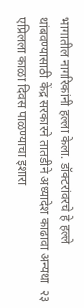भागातील नागरिकांनी हल्ला केला. डॉक्टरांवरचे हे हल्ले थांबवण्यासाठी केंद्र सरकारने तातडीने अध्यादेश काढावा अन्यथा  २३ एप्रिलला काळा दिवस पाळण्याचा इशारा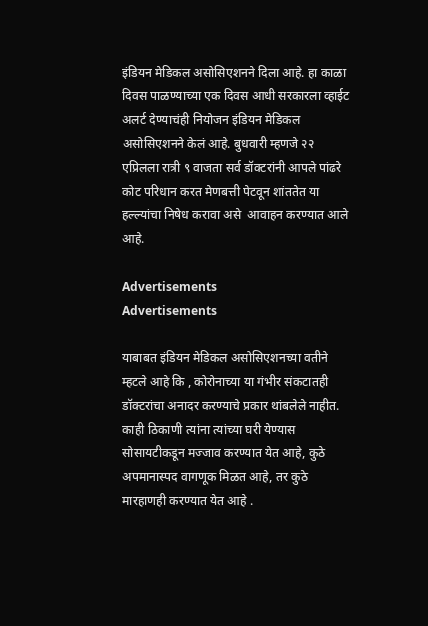इंडियन मेडिकल असोसिएशनने दिला आहे. हा काळा दिवस पाळण्याच्या एक दिवस आधी सरकारला व्हाईट अलर्ट देण्याचंही नियोजन इंडियन मेडिकल असोसिएशनने केलं आहे. बुधवारी म्हणजे २२ एप्रिलला रात्री ९ वाजता सर्व डॉक्टरांनी आपले पांढरे कोट परिधान करत मेणबत्ती पेटवून शांततेत या हल्ल्यांचा निषेध करावा असे  आवाहन करण्यात आले आहे.

Advertisements
Advertisements

याबाबत इंडियन मेडिकल असोसिएशनच्या वतीने म्हटले आहे कि , कोरोनाच्या या गंभीर संकटातही डॉक्टरांचा अनादर करण्याचे प्रकार थांबलेले नाहीत. काही ठिकाणी त्यांना त्यांच्या घरी येण्यास सोसायटीकडून मज्जाव करण्यात येत आहे, कुठे अपमानास्पद वागणूक मिळत आहे, तर कुठे मारहाणही करण्यात येत आहे .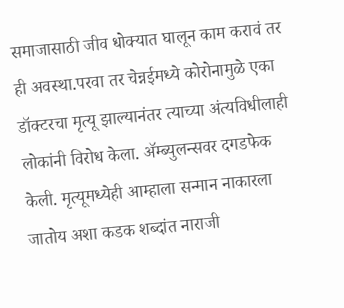समाजासाठी जीव धोक्यात घालून काम करावं तर ही अवस्था.परवा तर चेन्नईमध्ये कोरोनामुळे एका डॉक्टरचा मृत्यू झाल्यानंतर त्याच्या अंत्यविधीलाही लोकांनी विरोध केला. ॲम्ब्युलन्सवर दगडफेक केली. मृत्यूमध्येही आम्हाला सन्मान नाकारला जातोय अशा कडक शब्दांत नाराजी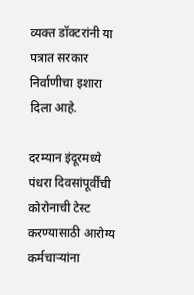व्यक्त डॉक्टरांनी या पत्रात सरकार निर्वाणीचा इशारा दिला आहे.

दरम्यान इंदूरमध्ये पंधरा दिवसांपूर्वींची  कोरोनाची टेस्ट करण्यासाठी आरोग्य कर्मचाऱ्यांना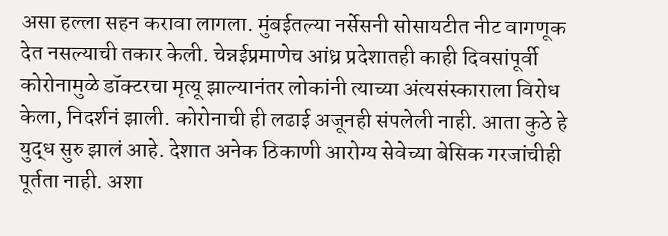असा हल्ला सहन करावा लागला. मुंबईतल्या नर्सेसनी सोसायटीत नीट वागणूक देत नसल्याची तकार केली. चेन्नईप्रमाणेच आंध्र प्रदेशातही काही दिवसांपूर्वी कोरोनामुळे डॉक्टरचा मृत्यू झाल्यानंतर लोकांनी त्याच्या अंत्यसंस्काराला विरोध केला, निदर्शनं झाली. कोरोनाची ही लढाई अजूनही संपलेली नाही. आता कुठे हे युद्ध सुरु झालं आहे. देशात अनेक ठिकाणी आरोग्य सेवेच्या बेसिक गरजांचीही पूर्तता नाही. अशा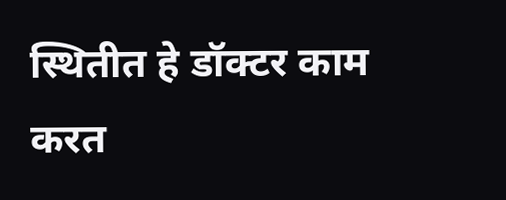स्थितीत हे डॉक्टर काम करत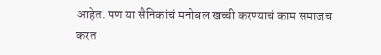आहेत. पण या सैनिकांचं मनोबल खच्ची करण्याचं काम समाजच करत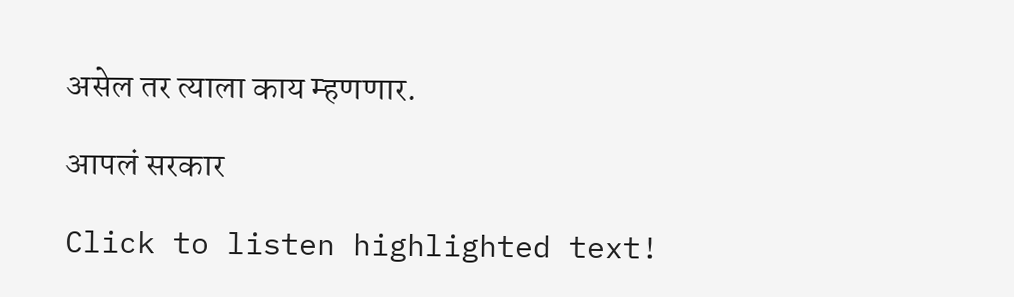असेल तर त्याला काय म्हणणार.

आपलं सरकार

Click to listen highlighted text!